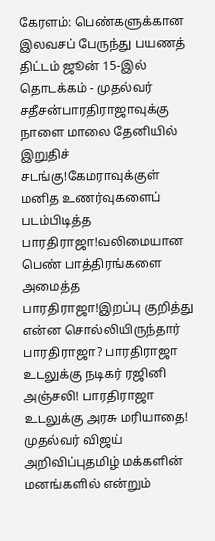கேரளம்: பெண்களுக்கான இலவசப் பேருந்து பயணத் திட்டம் ஜூன் 15-இல் தொடக்கம் - முதல்வர் சதீசன்பாரதிராஜாவுக்கு நாளை மாலை தேனியில் இறுதிச் சடங்கு!கேமராவுக்குள் மனித உணர்வுகளைப் படம்பிடித்த பாரதிராஜா!வலிமையான பெண் பாத்திரங்களை அமைத்த பாரதிராஜா!இறப்பு குறித்து என்ன சொல்லியிருந்தார் பாரதிராஜா? பாரதிராஜா உடலுக்கு நடிகர் ரஜினி அஞ்சலி! பாரதிராஜா உடலுக்கு அரசு மரியாதை! முதல்வர் விஜய் அறிவிப்புதமிழ் மக்களின் மனங்களில் என்றும்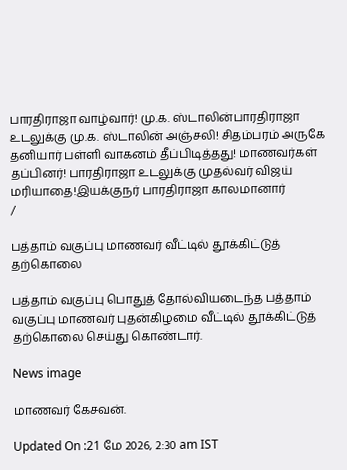பாரதிராஜா வாழ்வார்! மு.க. ஸ்டாலின்பாரதிராஜா உடலுக்கு மு.க. ஸ்டாலின் அஞ்சலி! சிதம்பரம் அருகே தனியார் பள்ளி வாகனம் தீப்பிடித்தது! மாணவர்கள் தப்பினர்! பாரதிராஜா உடலுக்கு முதல்வர் விஜய் மரியாதை!இயக்குநர் பாரதிராஜா காலமானார்
/

பத்தாம் வகுப்பு மாணவர் வீட்டில் தூக்கிட்டுத் தற்கொலை

பத்தாம் வகுப்பு பொதுத் தோல்வியடைந்த பத்தாம் வகுப்பு மாணவர் புதன்கிழமை வீட்டில் தூக்கிட்டுத் தற்கொலை செய்து கொண்டார்.

News image

மாணவர் கேசவன்.

Updated On :21 மே 2026, 2:30 am IST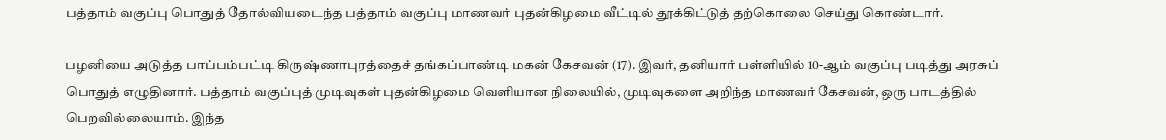பத்தாம் வகுப்பு பொதுத் தோல்வியடைந்த பத்தாம் வகுப்பு மாணவர் புதன்கிழமை வீட்டில் தூக்கிட்டுத் தற்கொலை செய்து கொண்டார்.

பழனியை அடுத்த பாப்பம்பட்டி கிருஷ்ணாபுரத்தைச் தங்கப்பாண்டி மகன் கேசவன் (17). இவர், தனியார் பள்ளியில் 10-ஆம் வகுப்பு படித்து அரசுப் பொதுத் எழுதினார். பத்தாம் வகுப்புத் முடிவுகள் புதன்கிழமை வெளியான நிலையில், முடிவுகளை அறிந்த மாணவர் கேசவன், ஒரு பாடத்தில் பெறவில்லையாம். இந்த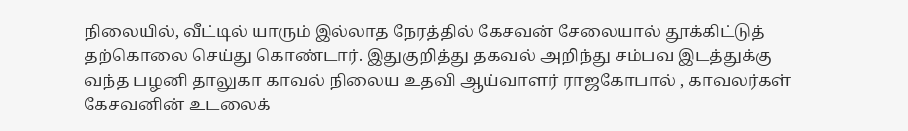நிலையில், வீட்டில் யாரும் இல்லாத நேரத்தில் கேசவன் சேலையால் தூக்கிட்டுத் தற்கொலை செய்து கொண்டார். இதுகுறித்து தகவல் அறிந்து சம்பவ இடத்துக்கு வந்த பழனி தாலுகா காவல் நிலைய உதவி ஆய்வாளர் ராஜகோபால் , காவலர்கள் கேசவனின் உடலைக்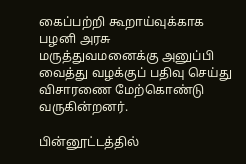கைப்பற்றி கூறாய்வுக்காக பழனி அரசு மருத்துவமனைக்கு அனுப்பி வைத்து வழக்குப் பதிவு செய்து விசாரணை மேற்கொண்டு வருகின்றனர்.

பின்னூட்டத்தில்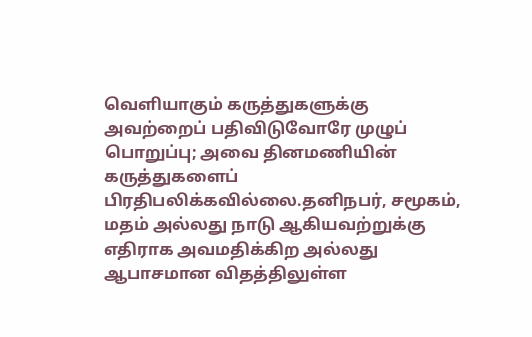வெளியாகும் கருத்துகளுக்கு அவற்றைப் பதிவிடுவோரே முழுப் பொறுப்பு; அவை தினமணியின் கருத்துகளைப் பிரதிபலிக்கவில்லை.தனிநபர், சமூகம், மதம் அல்லது நாடு ஆகியவற்றுக்கு எதிராக அவமதிக்கிற அல்லது ஆபாசமான விதத்திலுள்ள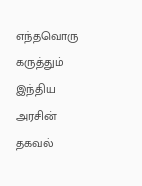எந்தவொரு கருத்தும் இந்திய அரசின் தகவல்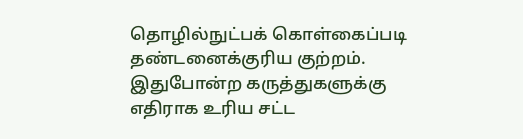தொழில்நுட்பக் கொள்கைப்படி தண்டனைக்குரிய குற்றம். இதுபோன்ற கருத்துகளுக்கு எதிராக உரிய சட்ட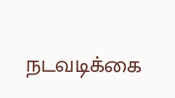நடவடிக்கை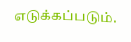எடுக்கப்படும்.